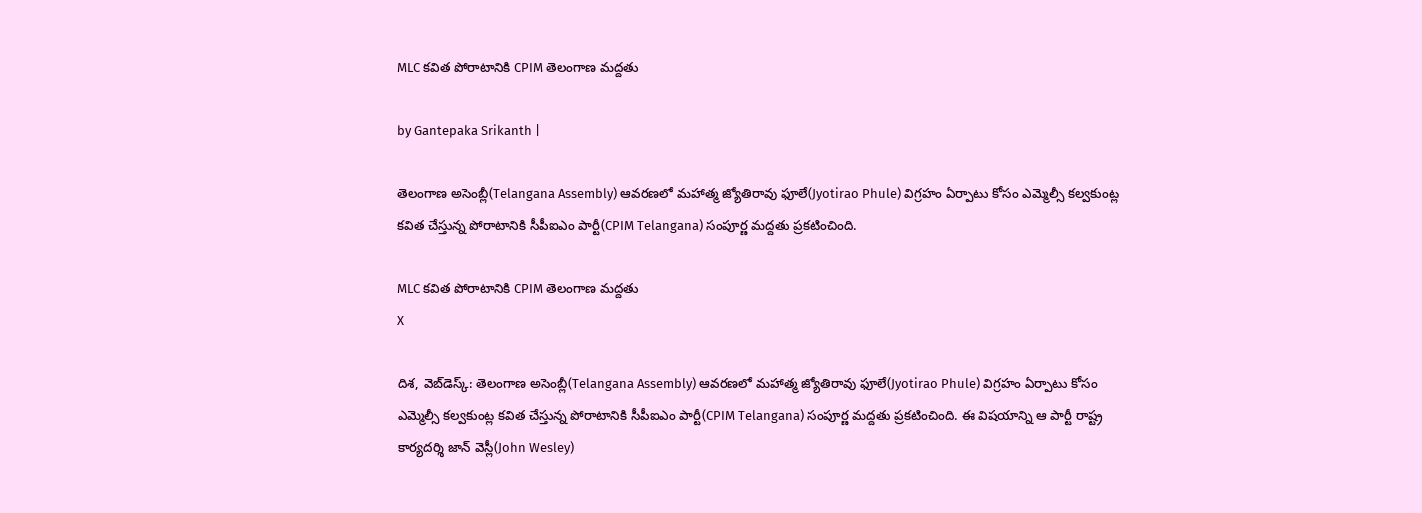MLC కవిత పోరాటానికి CPIM తెలంగాణ మద్దతు

by Gantepaka Srikanth |

తెలంగాణ అసెంబ్లీ(Telangana Assembly) ఆవరణలో మహాత్మ జ్యోతిరావు ఫూలే(Jyotirao Phule) విగ్రహం ఏర్పాటు కోసం ఎమ్మెల్సీ కల్వకుంట్ల కవిత చేస్తున్న పోరాటానికి సీపీఐఎం పార్టీ(CPIM Telangana) సంపూర్ణ మద్దతు ప్రకటించింది.

MLC కవిత పోరాటానికి CPIM తెలంగాణ మద్దతు
X

దిశ, వెబ్‌డెస్క్: తెలంగాణ అసెంబ్లీ(Telangana Assembly) ఆవరణలో మహాత్మ జ్యోతిరావు ఫూలే(Jyotirao Phule) విగ్రహం ఏర్పాటు కోసం ఎమ్మెల్సీ కల్వకుంట్ల కవిత చేస్తున్న పోరాటానికి సీపీఐఎం పార్టీ(CPIM Telangana) సంపూర్ణ మద్దతు ప్రకటించింది. ఈ విషయాన్ని ఆ పార్టీ రాష్ట్ర కార్యదర్శి జాన్ వెస్లీ(John Wesley)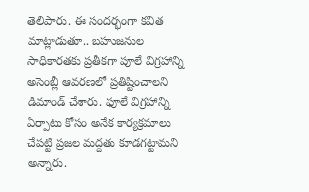తెలిపారు. ఈ సందర్భంగా కవిత మాట్లాడుతూ.. బహుజనుల సాధికారతకు ప్రతీకగా పూలే విగ్రహాన్ని అసెంబ్లీ ఆవరణలో ప్రతిష్టించాలని డిమాండ్ చేశారు. ఫూలే విగ్రహాన్ని ఏర్పాటు కోసం అనేక కార్యక్రమాలు చేపట్టి ప్రజల మద్దతు కూడగట్టామని అన్నారు.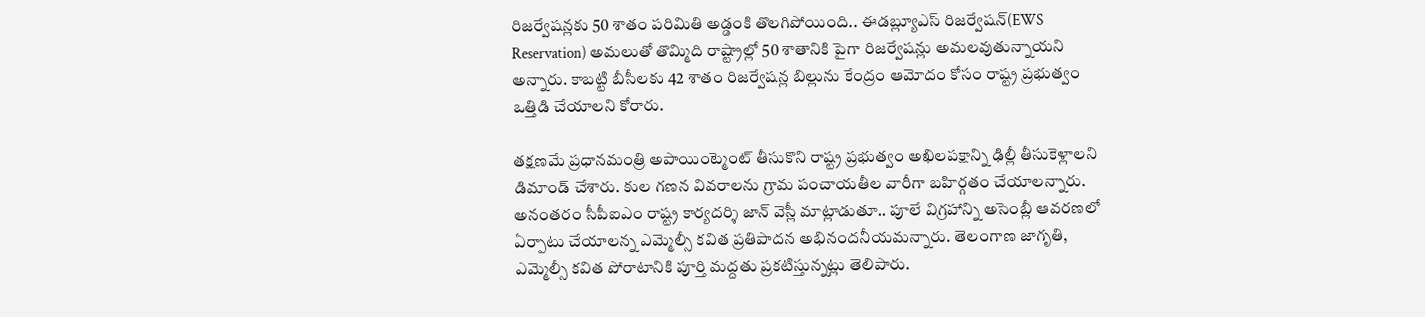రిజర్వేషన్లకు 50 శాతం పరిమితి అడ్డంకి తొలగిపోయింది.. ఈడబ్ల్యూఎస్ రిజర్వేషన్(EWS Reservation) అమలుతో తొమ్మిది రాష్ట్రాల్లో 50 శాతానికి పైగా రిజర్వేషన్లు అమలవుతున్నాయని అన్నారు. కాబట్టి బీసీలకు 42 శాతం రిజర్వేషన్ల బిల్లును కేంద్రం ఆమోదం కోసం రాష్ట్ర ప్రభుత్వం ఒత్తిడి చేయాలని కోరారు.

తక్షణమే ప్రధానమంత్రి అపాయింట్మెంట్ తీసుకొని రాష్ట్ర ప్రభుత్వం అఖిలపక్షాన్ని ఢిల్లీ తీసుకెళ్లాలని డిమాండ్ చేశారు. కుల గణన వివరాలను గ్రామ పంచాయతీల వారీగా బహిర్గతం చేయాలన్నారు. అనంతరం సీపీఐఎం రాష్ట్ర కార్యదర్శి జాన్ వెస్లీ మాట్లాడుతూ.. పూలే విగ్రహాన్ని అసెంబ్లీ ఆవరణలో ఏర్పాటు చేయాలన్న ఎమ్మెల్సీ కవిత ప్రతిపాదన అభినందనీయమన్నారు. తెలంగాణ జాగృతి, ఎమ్మెల్సీ కవిత పోరాటానికి పూర్తి మద్దతు ప్రకటిస్తున్నట్లు తెలిపారు.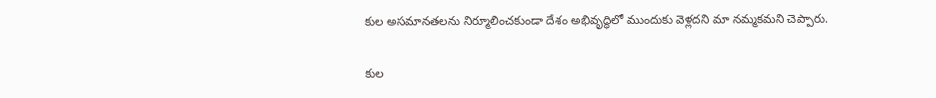కుల అసమానతలను నిర్మూలించకుండా దేశం అభివృద్ధిలో ముందుకు వెళ్లదని మా నమ్మకమని చెప్పారు.

కుల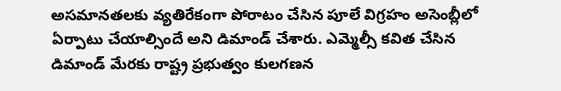అసమానతలకు వ్యతిరేకంగా పోరాటం చేసిన పూలే విగ్రహం అసెంబ్లీలో ఏర్పాటు చేయాల్సిందే అని డిమాండ్ చేశారు. ఎమ్మెల్సీ కవిత చేసిన డిమాండ్ మేరకు రాష్ట్ర ప్రభుత్వం కులగణన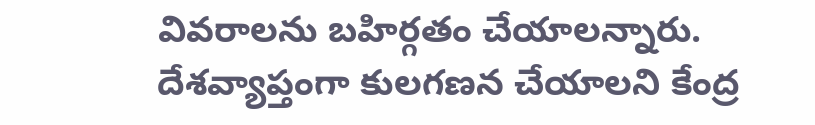వివరాలను బహిర్గతం చేయాలన్నారు. దేశవ్యాప్తంగా కులగణన చేయాలని కేంద్ర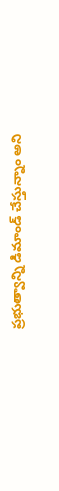ప్రభుత్వాన్ని డిమాండ్ చేస్తున్నాం అని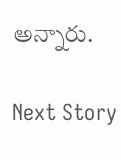అన్నారు.

Next Story